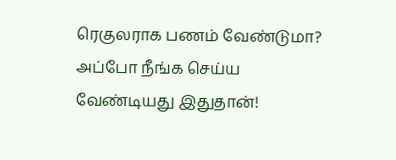ரெகுலராக பணம் வேண்டுமா? அப்போ நீங்க செய்ய வேண்டியது இதுதான்!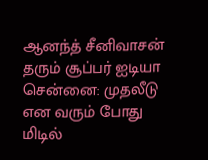ஆனந்த் சீனிவாசன் தரும் சூப்பர் ஐடியா
சென்னை: முதலீடு என வரும் போது மிடில்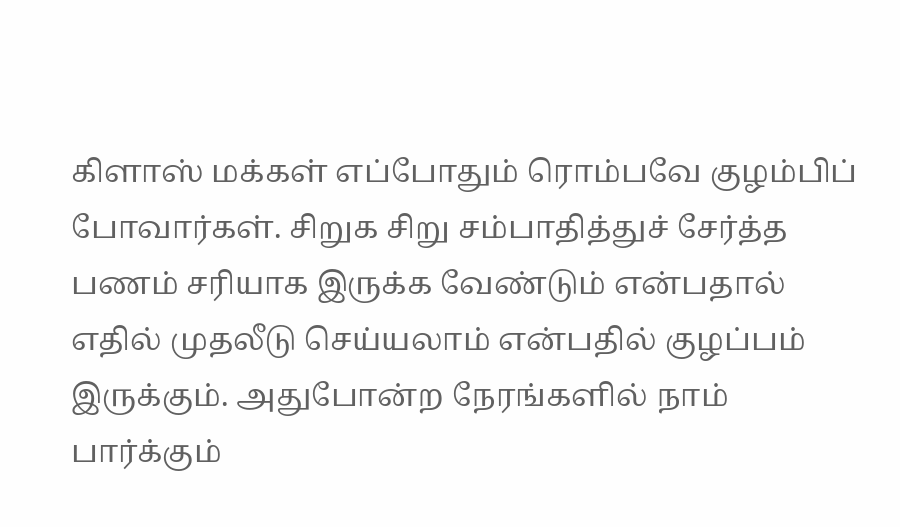கிளாஸ் மக்கள் எப்போதும் ரொம்பவே குழம்பிப் போவார்கள். சிறுக சிறு சம்பாதித்துச் சேர்த்த பணம் சரியாக இருக்க வேண்டும் என்பதால் எதில் முதலீடு செய்யலாம் என்பதில் குழப்பம் இருக்கும். அதுபோன்ற நேரங்களில் நாம் பார்க்கும்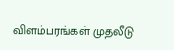விளம்பரங்கள் முதலீடு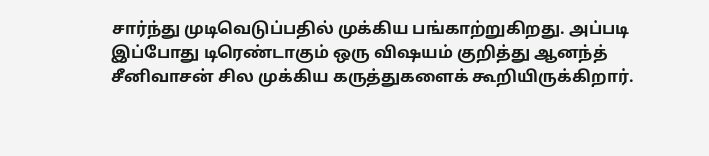சார்ந்து முடிவெடுப்பதில் முக்கிய பங்காற்றுகிறது. அப்படி இப்போது டிரெண்டாகும் ஒரு விஷயம் குறித்து ஆனந்த் சீனிவாசன் சில முக்கிய கருத்துகளைக் கூறியிருக்கிறார்.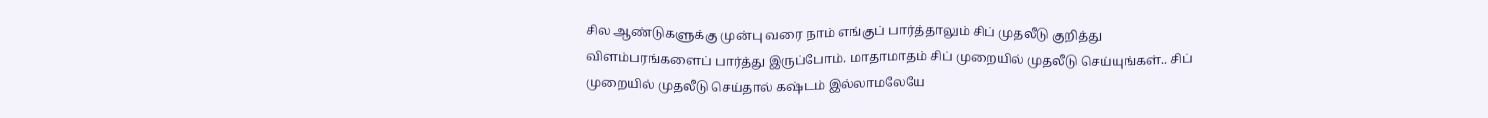சில ஆண்டுகளுக்கு முன்பு வரை நாம் எங்குப் பார்த்தாலும் சிப் முதலீடு குறித்து விளம்பரங்களைப் பார்த்து இருப்போம். மாதாமாதம் சிப் முறையில் முதலீடு செய்யுங்கள்.. சிப் முறையில் முதலீடு செய்தால் கஷ்டம் இல்லாமலேயே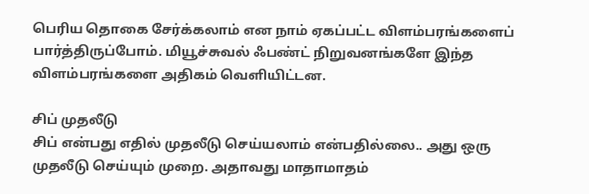பெரிய தொகை சேர்க்கலாம் என நாம் ஏகப்பட்ட விளம்பரங்களைப் பார்த்திருப்போம். மியூச்சுவல் ஃபண்ட் நிறுவனங்களே இந்த விளம்பரங்களை அதிகம் வெளியிட்டன.

சிப் முதலீடு
சிப் என்பது எதில் முதலீடு செய்யலாம் என்பதில்லை.. அது ஒரு முதலீடு செய்யும் முறை. அதாவது மாதாமாதம்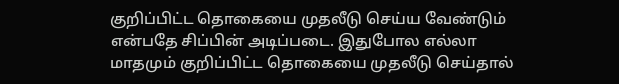குறிப்பிட்ட தொகையை முதலீடு செய்ய வேண்டும் என்பதே சிப்பின் அடிப்படை. இதுபோல எல்லா மாதமும் குறிப்பிட்ட தொகையை முதலீடு செய்தால்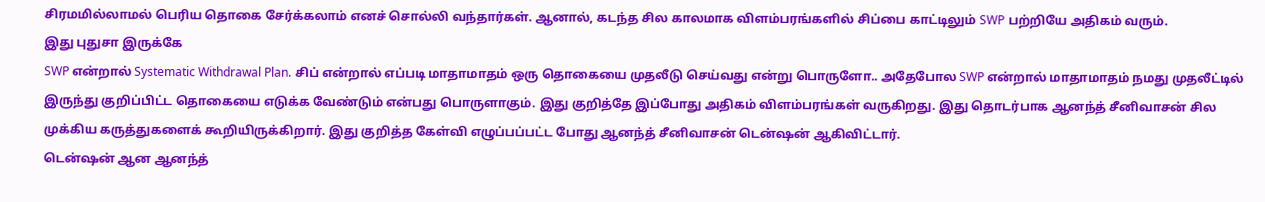சிரமமில்லாமல் பெரிய தொகை சேர்க்கலாம் எனச் சொல்லி வந்தார்கள். ஆனால், கடந்த சில காலமாக விளம்பரங்களில் சிப்பை காட்டிலும் SWP பற்றியே அதிகம் வரும்.
இது புதுசா இருக்கே
SWP என்றால் Systematic Withdrawal Plan. சிப் என்றால் எப்படி மாதாமாதம் ஒரு தொகையை முதலீடு செய்வது என்று பொருளோ.. அதேபோல SWP என்றால் மாதாமாதம் நமது முதலீட்டில் இருந்து குறிப்பிட்ட தொகையை எடுக்க வேண்டும் என்பது பொருளாகும். இது குறித்தே இப்போது அதிகம் விளம்பரங்கள் வருகிறது. இது தொடர்பாக ஆனந்த் சீனிவாசன் சில முக்கிய கருத்துகளைக் கூறியிருக்கிறார். இது குறித்த கேள்வி எழுப்பப்பட்ட போது ஆனந்த் சீனிவாசன் டென்ஷன் ஆகிவிட்டார்.
டென்ஷன் ஆன ஆனந்த்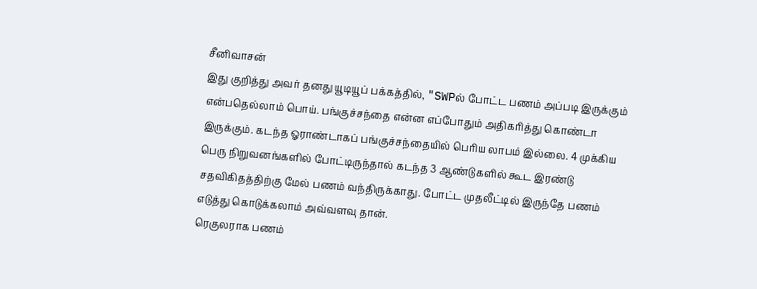சீனிவாசன்
இது குறித்து அவர் தனது யூடியூப் பக்கத்தில், "SWPல் போட்ட பணம் அப்படி இருக்கும் என்பதெல்லாம் பொய். பங்குச்சந்தை என்ன எப்போதும் அதிகரித்து கொண்டா இருக்கும். கடந்த ஓராண்டாகப் பங்குச்சந்தையில் பெரிய லாபம் இல்லை. 4 முக்கிய பெரு நிறுவனங்களில் போட்டிருந்தால் கடந்த 3 ஆண்டுகளில் கூட இரண்டு சதவிகிதத்திற்கு மேல் பணம் வந்திருக்காது. போட்ட முதலீட்டில் இருந்தே பணம் எடுத்து கொடுக்கலாம் அவ்வளவு தான்.
ரெகுலராக பணம்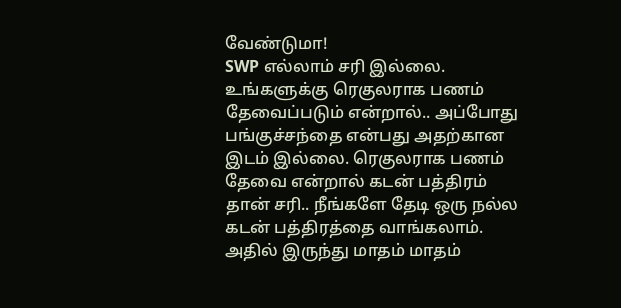வேண்டுமா!
SWP எல்லாம் சரி இல்லை. உங்களுக்கு ரெகுலராக பணம் தேவைப்படும் என்றால்.. அப்போது பங்குச்சந்தை என்பது அதற்கான இடம் இல்லை. ரெகுலராக பணம் தேவை என்றால் கடன் பத்திரம் தான் சரி.. நீங்களே தேடி ஒரு நல்ல கடன் பத்திரத்தை வாங்கலாம். அதில் இருந்து மாதம் மாதம்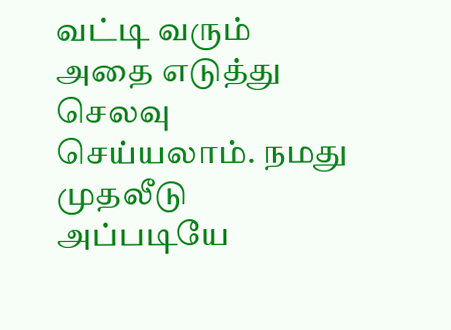வட்டி வரும் அதை எடுத்து செலவு செய்யலாம். நமது முதலீடு அப்படியே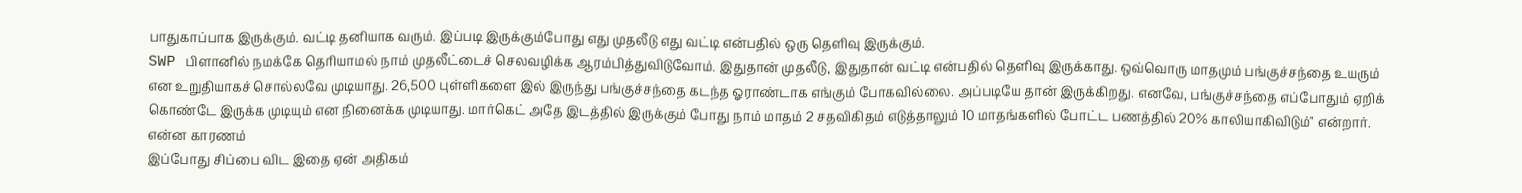பாதுகாப்பாக இருக்கும். வட்டி தனியாக வரும். இப்படி இருக்கும்போது எது முதலீடு எது வட்டி என்பதில் ஒரு தெளிவு இருக்கும்.
SWP பிளானில் நமக்கே தெரியாமல் நாம் முதலீட்டைச் செலவழிக்க ஆரம்பித்துவிடுவோம். இதுதான் முதலீடு, இதுதான் வட்டி என்பதில் தெளிவு இருக்காது. ஒவ்வொரு மாதமும் பங்குச்சந்தை உயரும் என உறுதியாகச் சொல்லவே முடியாது. 26,500 புள்ளிகளை இல் இருந்து பங்குச்சந்தை கடந்த ஓராண்டாக எங்கும் போகவில்லை. அப்படியே தான் இருக்கிறது. எனவே, பங்குச்சந்தை எப்போதும் ஏறிக் கொண்டே இருக்க முடியும் என நினைக்க முடியாது. மார்கெட் அதே இடத்தில் இருக்கும் போது நாம் மாதம் 2 சதவிகிதம் எடுத்தாலும் 10 மாதங்களில் போட்ட பணத்தில் 20% காலியாகிவிடும்" என்றார்.
என்ன காரணம்
இப்போது சிப்பை விட இதை ஏன் அதிகம்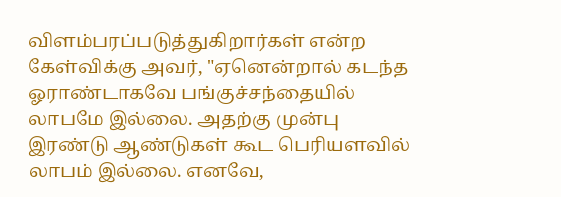விளம்பரப்படுத்துகிறார்கள் என்ற கேள்விக்கு அவர், "ஏனென்றால் கடந்த ஓராண்டாகவே பங்குச்சந்தையில் லாபமே இல்லை. அதற்கு முன்பு இரண்டு ஆண்டுகள் கூட பெரியளவில் லாபம் இல்லை. எனவே,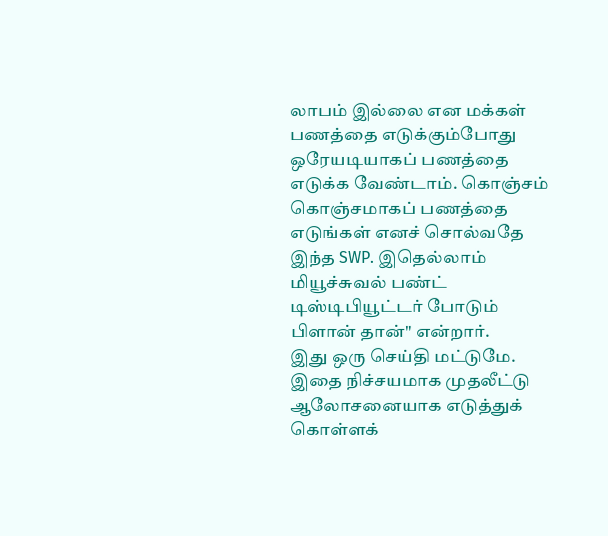லாபம் இல்லை என மக்கள் பணத்தை எடுக்கும்போது ஒரேயடியாகப் பணத்தை எடுக்க வேண்டாம். கொஞ்சம் கொஞ்சமாகப் பணத்தை எடுங்கள் எனச் சொல்வதே இந்த SWP. இதெல்லாம் மியூச்சுவல் பண்ட் டிஸ்டிபியூட்டர் போடும் பிளான் தான்" என்றார்.
இது ஒரு செய்தி மட்டுமே. இதை நிச்சயமாக முதலீட்டு ஆலோசனையாக எடுத்துக் கொள்ளக்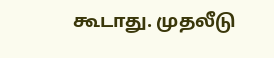கூடாது. முதலீடு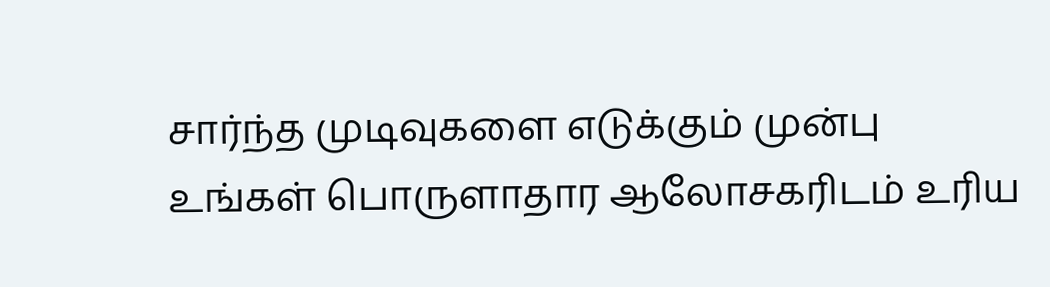சார்ந்த முடிவுகளை எடுக்கும் முன்பு உங்கள் பொருளாதார ஆலோசகரிடம் உரிய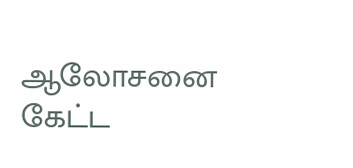ஆலோசனை கேட்ட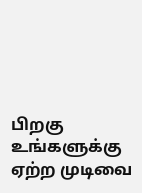பிறகு உங்களுக்கு ஏற்ற முடிவை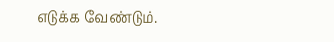எடுக்க வேண்டும்.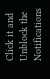Click it and Unblock the Notifications